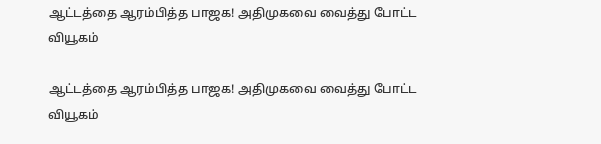ஆட்டத்தை ஆரம்பித்த பாஜக! அதிமுகவை வைத்து போட்ட வியூகம்

ஆட்டத்தை ஆரம்பித்த பாஜக! அதிமுகவை வைத்து போட்ட வியூகம்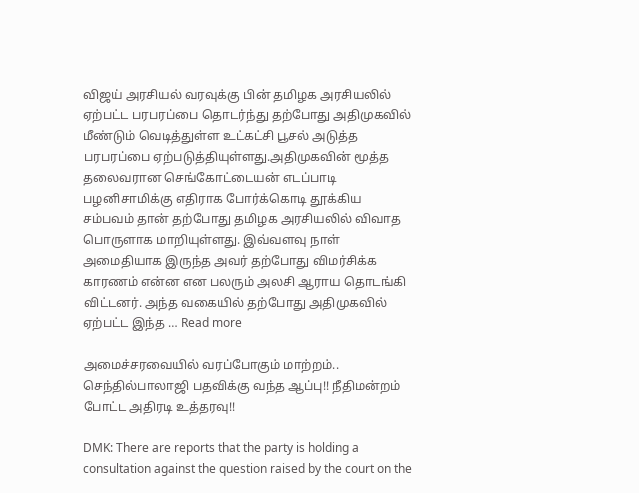விஜய் அரசியல் வரவுக்கு பின் தமிழக அரசியலில் ஏற்பட்ட பரபரப்பை தொடர்ந்து தற்போது அதிமுகவில் மீண்டும் வெடித்துள்ள உட்கட்சி பூசல் அடுத்த பரபரப்பை ஏற்படுத்தியுள்ளது.அதிமுகவின் மூத்த தலைவரான செங்கோட்டையன் எடப்பாடி பழனிசாமிக்கு எதிராக போர்க்கொடி தூக்கிய சம்பவம் தான் தற்போது தமிழக அரசியலில் விவாத பொருளாக மாறியுள்ளது. இவ்வளவு நாள் அமைதியாக இருந்த அவர் தற்போது விமர்சிக்க காரணம் என்ன என பலரும் அலசி ஆராய தொடங்கி விட்டனர். அந்த வகையில் தற்போது அதிமுகவில் ஏற்பட்ட இந்த … Read more

அமைச்சரவையில் வரப்போகும் மாற்றம்.. செந்தில்பாலாஜி பதவிக்கு வந்த ஆப்பு!! நீதிமன்றம் போட்ட அதிரடி உத்தரவு!!

DMK: There are reports that the party is holding a consultation against the question raised by the court on the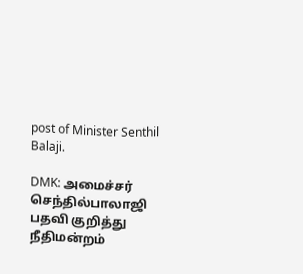post of Minister Senthil Balaji.

DMK: அமைச்சர் செந்தில்பாலாஜி பதவி குறித்து நீதிமன்றம்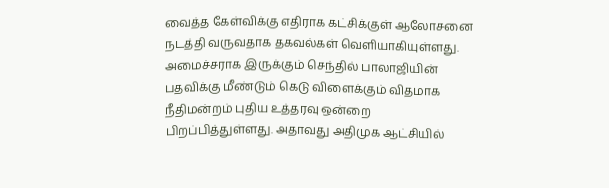வைத்த கேள்விக்கு எதிராக கட்சிக்குள் ஆலோசனை நடத்தி வருவதாக தகவல்கள் வெளியாகியுள்ளது. அமைச்சராக இருக்கும் செந்தில் பாலாஜியின் பதவிக்கு மீண்டும் கெடு விளைக்கும் விதமாக நீதிமன்றம் புதிய உத்தரவு ஒன்றை பிறப்பித்துள்ளது. அதாவது அதிமுக ஆட்சியில்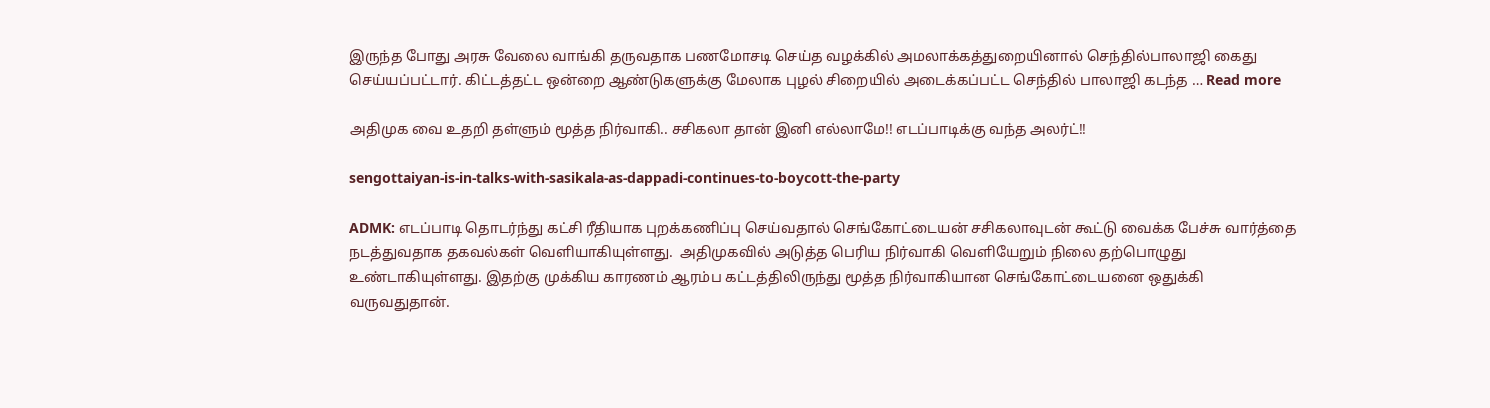இருந்த போது அரசு வேலை வாங்கி தருவதாக பணமோசடி செய்த வழக்கில் அமலாக்கத்துறையினால் செந்தில்பாலாஜி கைது செய்யப்பட்டார். கிட்டத்தட்ட ஒன்றை ஆண்டுகளுக்கு மேலாக புழல் சிறையில் அடைக்கப்பட்ட செந்தில் பாலாஜி கடந்த … Read more

அதிமுக வை உதறி தள்ளும் மூத்த நிர்வாகி.. சசிகலா தான் இனி எல்லாமே!! எடப்பாடிக்கு வந்த அலர்ட்!!

sengottaiyan-is-in-talks-with-sasikala-as-dappadi-continues-to-boycott-the-party

ADMK: எடப்பாடி தொடர்ந்து கட்சி ரீதியாக புறக்கணிப்பு செய்வதால் செங்கோட்டையன் சசிகலாவுடன் கூட்டு வைக்க பேச்சு வார்த்தை நடத்துவதாக தகவல்கள் வெளியாகியுள்ளது.  அதிமுகவில் அடுத்த பெரிய நிர்வாகி வெளியேறும் நிலை தற்பொழுது உண்டாகியுள்ளது. இதற்கு முக்கிய காரணம் ஆரம்ப கட்டத்திலிருந்து மூத்த நிர்வாகியான செங்கோட்டையனை ஒதுக்கி வருவதுதான்.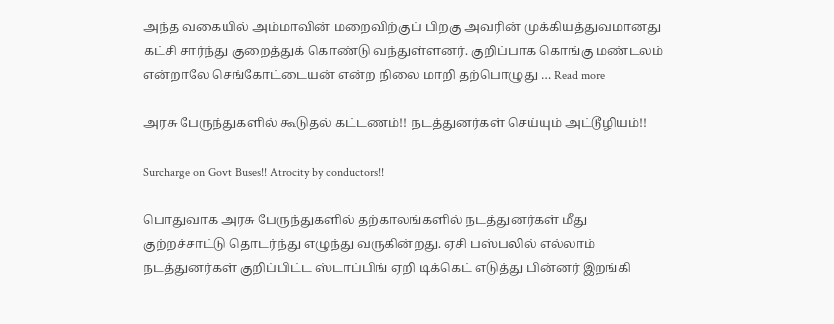அந்த வகையில் அம்மாவின் மறைவிற்குப் பிறகு அவரின் முக்கியத்துவமானது கட்சி சார்ந்து குறைத்துக் கொண்டு வந்துள்ளனர். குறிப்பாக கொங்கு மண்டலம் என்றாலே செங்கோட்டையன் என்ற நிலை மாறி தற்பொழுது … Read more

அரசு பேருந்துகளில் கூடுதல் கட்டணம்!! நடத்துனர்கள் செய்யும் அட்டூழியம்!!

Surcharge on Govt Buses!! Atrocity by conductors!!

பொதுவாக அரசு பேருந்துகளில் தற்காலங்களில் நடத்துனர்கள் மீது குற்றச்சாட்டு தொடர்ந்து எழுந்து வருகின்றது. ஏசி பஸ்பலில் எல்லாம் நடத்துனர்கள் குறிப்பிட்ட ஸ்டாப்பிங் ஏறி டிக்கெட் எடுத்து பின்னர் இறங்கி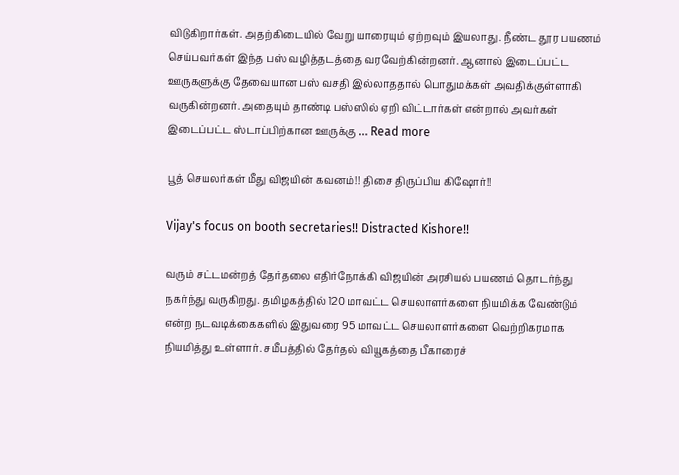விடுகிறார்கள். அதற்கிடையில் வேறு யாரையும் ஏற்றவும் இயலாது. நீண்ட தூர பயணம் செய்பவர்கள் இந்த பஸ் வழித்தடத்தை வரவேற்கின்றனர். ஆனால் இடைப்பட்ட ஊருகளுக்கு தேவையான பஸ் வசதி இல்லாததால் பொதுமக்கள் அவதிக்குள்ளாகி வருகின்றனர். அதையும் தாண்டி பஸ்ஸில் ஏறி விட்டார்கள் என்றால் அவர்கள் இடைப்பட்ட ஸ்டாப்பிற்கான ஊருக்கு … Read more

பூத் செயலர்கள் மீது விஜயின் கவனம்!! திசை திருப்பிய கிஷோர்!!

Vijay's focus on booth secretaries!! Distracted Kishore!!

வரும் சட்டமன்றத் தேர்தலை எதிர்நோக்கி விஜயின் அரசியல் பயணம் தொடர்ந்து நகர்ந்து வருகிறது. தமிழகத்தில் 120 மாவட்ட செயலாளர்களை நியமிக்க வேண்டும் என்ற நடவடிக்கைகளில் இதுவரை 95 மாவட்ட செயலாளர்களை வெற்றிகரமாக நியமித்து உள்ளார். சமீபத்தில் தேர்தல் வியூகத்தை பீகாரைச்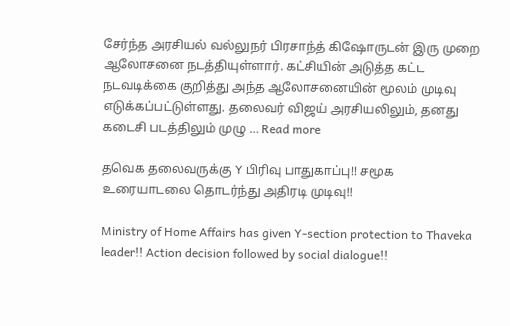சேர்ந்த அரசியல் வல்லுநர் பிரசாந்த் கிஷோருடன் இரு முறை ஆலோசனை நடத்தியுள்ளார். கட்சியின் அடுத்த கட்ட நடவடிக்கை குறித்து அந்த ஆலோசனையின் மூலம் முடிவு எடுக்கப்பட்டுள்ளது. தலைவர் விஜய் அரசியலிலும், தனது கடைசி படத்திலும் முழு … Read more

தவெக தலைவருக்கு Y பிரிவு பாதுகாப்பு!! சமூக உரையாடலை தொடர்ந்து அதிரடி முடிவு!!

Ministry of Home Affairs has given Y-section protection to Thaveka leader!! Action decision followed by social dialogue!!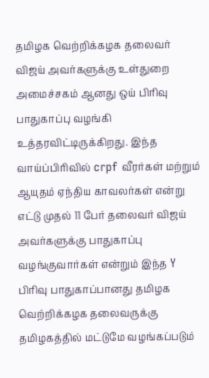தமிழக வெற்றிக்கழக தலைவர் விஜய் அவர்களுக்கு உள்துறை அமைச்சகம் ஆனது ஒய் பிரிவு பாதுகாப்பு வழங்கி உத்தரவிட்டிருக்கிறது. இந்த வாய்ப்பிரிவில் crpf வீரர்கள் மற்றும் ஆயுதம் ஏந்திய காவலர்கள் என்று எட்டு முதல் 11 பேர் தலைவர் விஜய் அவர்களுக்கு பாதுகாப்பு வழங்குவார்கள் என்றும் இந்த Y பிரிவு பாதுகாப்பானது தமிழக வெற்றிக்கழக தலைவருக்கு தமிழகத்தில் மட்டுமே வழங்கப்படும்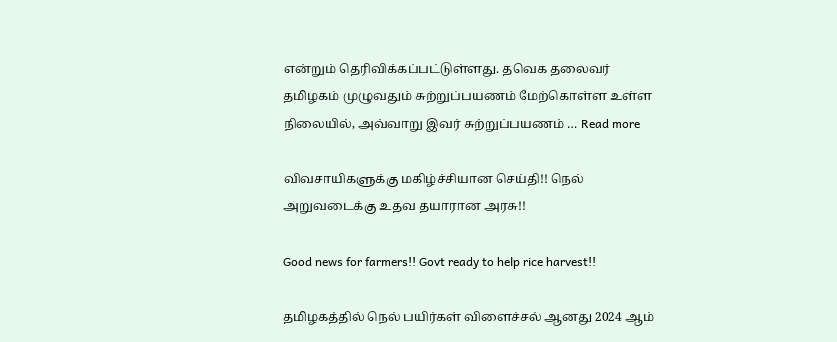என்றும் தெரிவிக்கப்பட்டுள்ளது. தவெக தலைவர் தமிழகம் முழுவதும் சுற்றுப்பயணம் மேற்கொள்ள உள்ள நிலையில், அவ்வாறு இவர் சுற்றுப்பயணம் … Read more

விவசாயிகளுக்கு மகிழ்ச்சியான செய்தி!! நெல் அறுவடைக்கு உதவ தயாரான அரசு!!

Good news for farmers!! Govt ready to help rice harvest!!

தமிழகத்தில் நெல் பயிர்கள் விளைச்சல் ஆனது 2024 ஆம்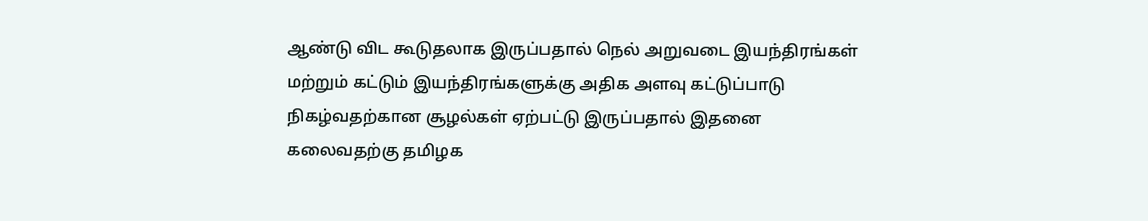ஆண்டு விட கூடுதலாக இருப்பதால் நெல் அறுவடை இயந்திரங்கள் மற்றும் கட்டும் இயந்திரங்களுக்கு அதிக அளவு கட்டுப்பாடு நிகழ்வதற்கான சூழல்கள் ஏற்பட்டு இருப்பதால் இதனை கலைவதற்கு தமிழக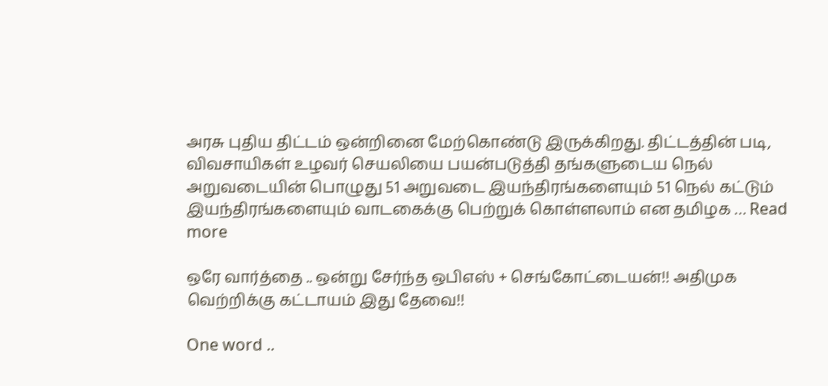அரசு புதிய திட்டம் ஒன்றினை மேற்கொண்டு இருக்கிறது. திட்டத்தின் படி, விவசாயிகள் உழவர் செயலியை பயன்படுத்தி தங்களுடைய நெல் அறுவடையின் பொழுது 51 அறுவடை இயந்திரங்களையும் 51 நெல் கட்டும் இயந்திரங்களையும் வாடகைக்கு பெற்றுக் கொள்ளலாம் என தமிழக … Read more

ஒரே வார்த்தை .. ஒன்று சேர்ந்த ஒபிஎஸ் + செங்கோட்டையன்!! அதிமுக வெற்றிக்கு கட்டாயம் இது தேவை!!

One word ..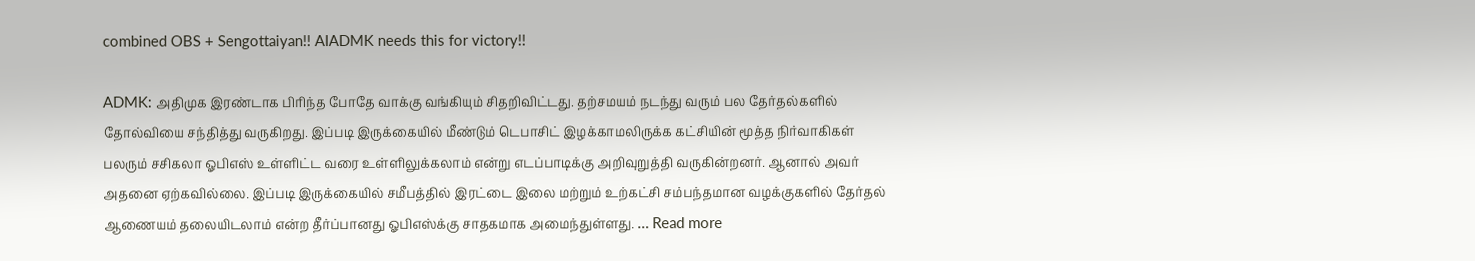combined OBS + Sengottaiyan!! AIADMK needs this for victory!!

ADMK: அதிமுக இரண்டாக பிரிந்த போதே வாக்கு வங்கியும் சிதறிவிட்டது. தற்சமயம் நடந்து வரும் பல தேர்தல்களில் தோல்வியை சந்தித்து வருகிறது. இப்படி இருக்கையில் மீண்டும் டெபாசிட் இழக்காமலிருக்க கட்சியின் மூத்த நிர்வாகிகள் பலரும் சசிகலா ஓபிஎஸ் உள்ளிட்ட வரை உள்ளிலுக்கலாம் என்று எடப்பாடிக்கு அறிவுறுத்தி வருகின்றனர். ஆனால் அவர் அதனை ஏற்கவில்லை. இப்படி இருக்கையில் சமீபத்தில் இரட்டை இலை மற்றும் உற்கட்சி சம்பந்தமான வழக்குகளில் தேர்தல் ஆணையம் தலையிடலாம் என்ற தீர்ப்பானது ஓபிஎஸ்க்கு சாதகமாக அமைந்துள்ளது. … Read more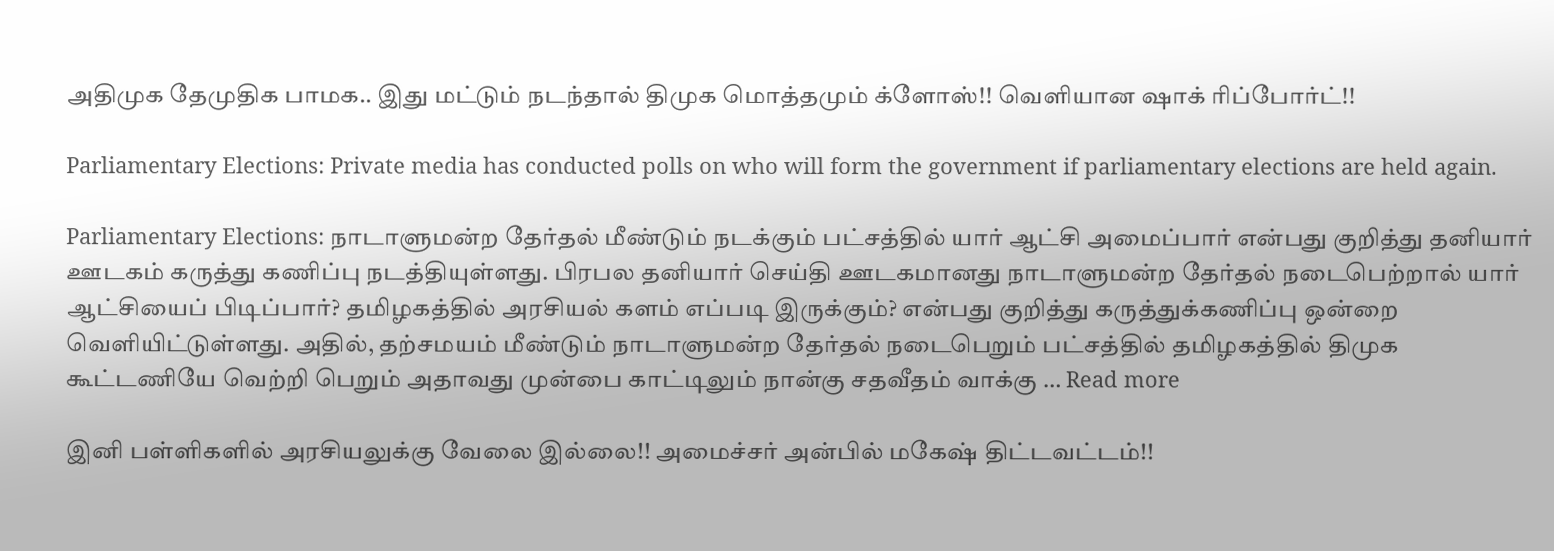அதிமுக தேமுதிக பாமக.. இது மட்டும் நடந்தால் திமுக மொத்தமும் க்ளோஸ்!! வெளியான ஷாக் ரிப்போர்ட்!!

Parliamentary Elections: Private media has conducted polls on who will form the government if parliamentary elections are held again.

Parliamentary Elections: நாடாளுமன்ற தேர்தல் மீண்டும் நடக்கும் பட்சத்தில் யார் ஆட்சி அமைப்பார் என்பது குறித்து தனியார் ஊடகம் கருத்து கணிப்பு நடத்தியுள்ளது. பிரபல தனியார் செய்தி ஊடகமானது நாடாளுமன்ற தேர்தல் நடைபெற்றால் யார் ஆட்சியைப் பிடிப்பார்? தமிழகத்தில் அரசியல் களம் எப்படி இருக்கும்? என்பது குறித்து கருத்துக்கணிப்பு ஒன்றை வெளியிட்டுள்ளது. அதில், தற்சமயம் மீண்டும் நாடாளுமன்ற தேர்தல் நடைபெறும் பட்சத்தில் தமிழகத்தில் திமுக கூட்டணியே வெற்றி பெறும் அதாவது முன்பை காட்டிலும் நான்கு சதவீதம் வாக்கு … Read more

இனி பள்ளிகளில் அரசியலுக்கு வேலை இல்லை!! அமைச்சர் அன்பில் மகேஷ் திட்டவட்டம்!!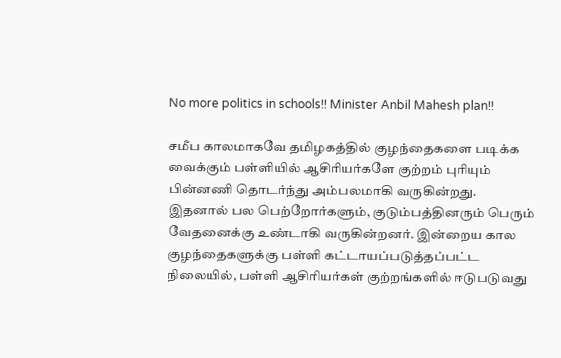No more politics in schools!! Minister Anbil Mahesh plan!!

சமீப காலமாகவே தமிழகத்தில் குழந்தைகளை படிக்க வைக்கும் பள்ளியில் ஆசிரியர்களே குற்றம் புரியும் பின்னணி தொடர்ந்து அம்பலமாகி வருகின்றது. இதனால் பல பெற்றோர்களும், குடும்பத்தினரும் பெரும் வேதனைக்கு உண்டாகி வருகின்றனர். இன்றைய கால குழந்தைகளுக்கு பள்ளி கட்டாயப்படுத்தப்பட்ட நிலையில், பள்ளி ஆசிரியர்கள் குற்றங்களில் ஈடுபடுவது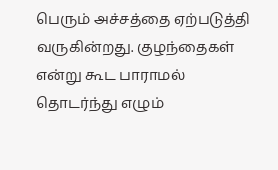பெரும் அச்சத்தை ஏற்படுத்தி வருகின்றது. குழந்தைகள் என்று கூட பாராமல் தொடர்ந்து எழும்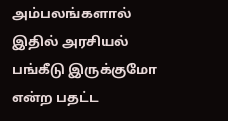அம்பலங்களால் இதில் அரசியல் பங்கீடு இருக்குமோ என்ற பதட்ட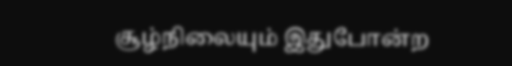சூழ்நிலையும் இதுபோன்ற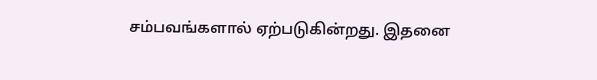சம்பவங்களால் ஏற்படுகின்றது. இதனை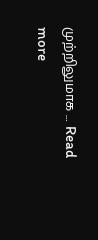முற்றிலுமாக … Read more